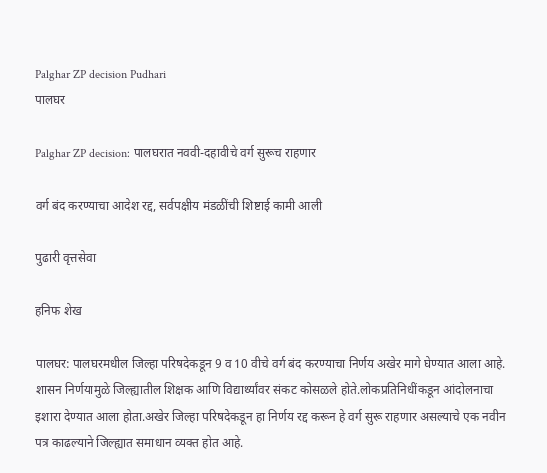Palghar ZP decision Pudhari
पालघर

Palghar ZP decision: पालघरात नववी-दहावीचे वर्ग सुरूच राहणार

वर्ग बंद करण्याचा आदेश रद्द, सर्वपक्षीय मंडळींची शिष्टाई कामी आली

पुढारी वृत्तसेवा

हनिफ शेख

पालघर: पालघरमधील जिल्हा परिषदेकडून 9 व 10 वीचे वर्ग बंद करण्याचा निर्णय अखेर मागे घेण्यात आला आहे. शासन निर्णयामुळे जिल्ह्यातील शिक्षक आणि विद्यार्थ्यांवर संकट कोसळले होते.लोकप्रतिनिधींकडून आंदोलनाचा इशारा देण्यात आला होता.अखेर जिल्हा परिषदेकडून हा निर्णय रद्द करून हे वर्ग सुरू राहणार असल्याचे एक नवीन पत्र काढल्याने जिल्ह्यात समाधान व्यक्त होत आहे.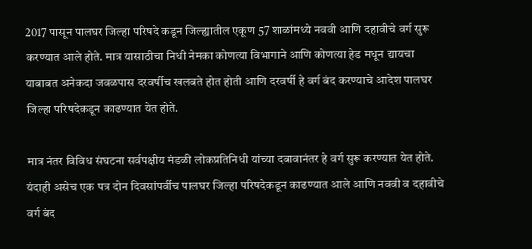2017 पासून पालघर जिल्हा परिषदे कडून जिल्ह्यातील एकूण 57 शाळांमध्ये नववी आणि दहावीचे वर्ग सुरू करण्यात आले होते. मात्र यासाठीचा निधी नेमका कोणत्या विभागाने आणि कोणत्या हेड मधून द्यायचा याबाबत अनेकदा जवळपास दरवर्षीच खलबते होत होती आणि दरवर्षी हे वर्ग बंद करण्याचे आदेश पालघर जिल्हा परिषदेकडून काढण्यात येत होते.

मात्र नंतर विविध संघटना सर्वपक्षीय मंडळी लोकप्रतिनिधी यांच्या दबावानंतर हे वर्ग सुरू करण्यात येत होते. यंदाही असेच एक पत्र दोन दिवसांपर्वीच पालघर जिल्हा परिषदेकडून काढण्यात आले आणि नववी व दहावीचे वर्ग बंद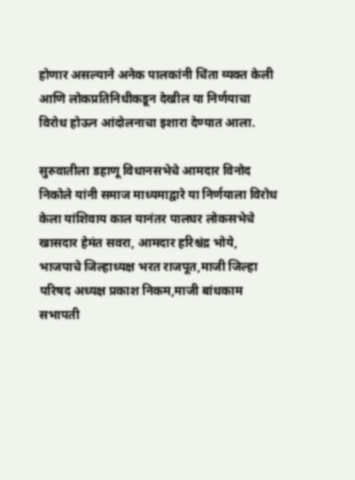होणार असल्याने अनेक पालकांनी चिंता व्यक्त केली आणि लोकप्रतिनिधीकडून देखील या निर्णयाचा विरोध होऊन आंदोलनाचा इशारा देण्यात आला.

सुरुवातीला डहाणू विधानसभेचे आमदार विनोद निकोले यांनी समाज माध्यमाद्वारे या निर्णयाला विरोध केला यांशिवाय काल यानंतर पालघर लोकसभेचे खासदार हेमंत सवरा, आमदार हरिश्चंद्र भोये, भाजपाचे जिल्हाध्यक्ष भरत राजपूत,माजी जिल्हा परिषद अध्यक्ष प्रकाश निकम,माजी बांधकाम सभापती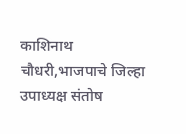काशिनाथ चौधरी,भाजपाचे जिल्हा उपाध्यक्ष संतोष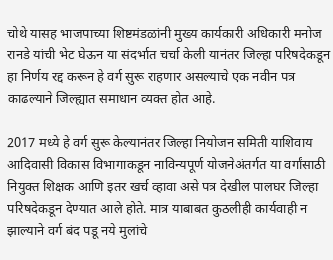चोथे यासह भाजपाच्या शिष्टमंडळांनी मुख्य कार्यकारी अधिकारी मनोज रानडे यांची भेट घेऊन या संदर्भात चर्चा केली यानंतर जिल्हा परिषदेकडून हा निर्णय रद्द करून हे वर्ग सुरू राहणार असल्याचे एक नवीन पत्र काढल्याने जिल्ह्यात समाधान व्यक्त होत आहे.

2017 मध्ये हे वर्ग सुरू केल्यानंतर जिल्हा नियोजन समिती याशिवाय आदिवासी विकास विभागाकडून नाविन्यपूर्ण योजनेअंतर्गत या वर्गांसाठी नियुक्त शिक्षक आणि इतर खर्च व्हावा असे पत्र देखील पालघर जिल्हा परिषदेकडून देण्यात आले होते. मात्र याबाबत कुठलीही कार्यवाही न झाल्याने वर्ग बंद पडू नये मुलांचे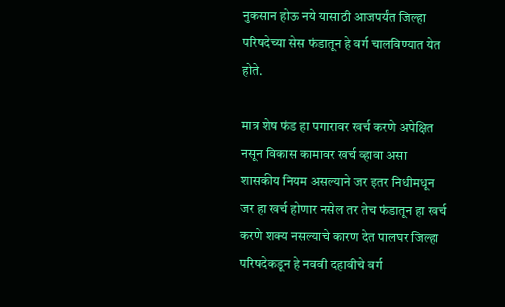नुकसान होऊ नये यासाठी आजपर्यंत जिल्हा परिषदेच्या सेस फंडातून हे वर्ग चालविण्यात येत होते.

मात्र शेष फंड हा पगारावर खर्च करणे अपेक्षित नसून विकास कामावर खर्च व्हावा असा शासकीय नियम असल्याने जर इतर निधीमधून जर हा खर्च होणार नसेल तर तेच फंडातून हा खर्च करणे शक्य नसल्याचे कारण देत पालघर जिल्हा परिषदेकडून हे नववी दहावीचे वर्ग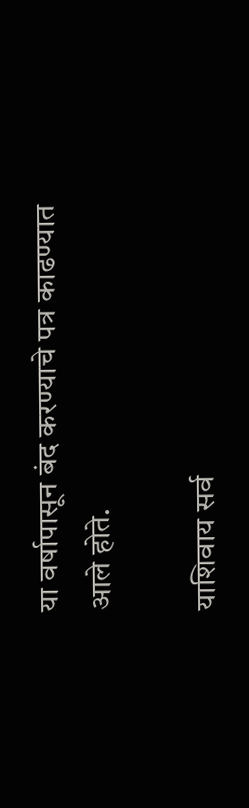या वर्षापासून बंद करण्याचे पत्र काढण्यात आले होते.

याशिवाय सर्व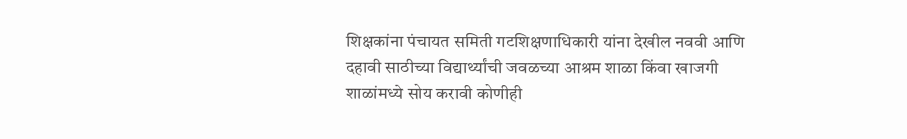शिक्षकांना पंचायत समिती गटशिक्षणाधिकारी यांना देखील नववी आणि दहावी साठीच्या विद्यार्थ्यांची जवळच्या आश्रम शाळा किंवा खाजगी शाळांमध्ये सोय करावी कोणीही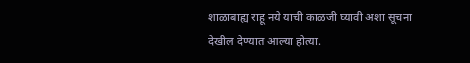शाळाबाह्य राहू नये याची काळजी घ्यावी अशा सूचना देखील देण्यात आल्या होत्या.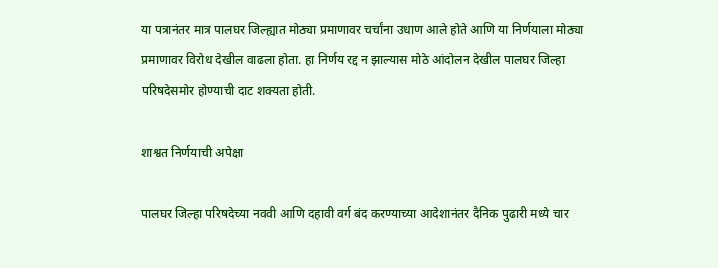या पत्रानंतर मात्र पालघर जिल्ह्यात मोठ्या प्रमाणावर चर्चांना उधाण आले होते आणि या निर्णयाला मोठ्या प्रमाणावर विरोध देखील वाढला होता. हा निर्णय रद्द न झाल्यास मोठे आंदोलन देखील पालघर जिल्हा परिषदेसमोर होण्याची दाट शक्यता होती.

शाश्वत निर्णयाची अपेक्षा

पालघर जिल्हा परिषदेच्या नववी आणि दहावी वर्ग बंद करण्याच्या आदेशानंतर दैनिक पुढारी मध्ये चार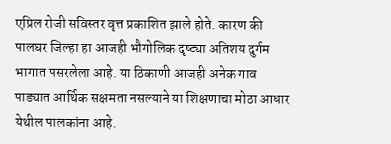एप्रिल रोजी सविस्तर वृत्त प्रकाशित झाले होते. कारण की पालघर जिल्हा हा आजही भौगोलिक दृष्ट्या अतिशय दुर्गम भागात पसरलेला आहे. या ठिकाणी आजही अनेक गाव पाड्यात आर्थिक सक्षमता नसल्याने या शिक्षणाचा मोठा आधार येथील पालकांना आहे.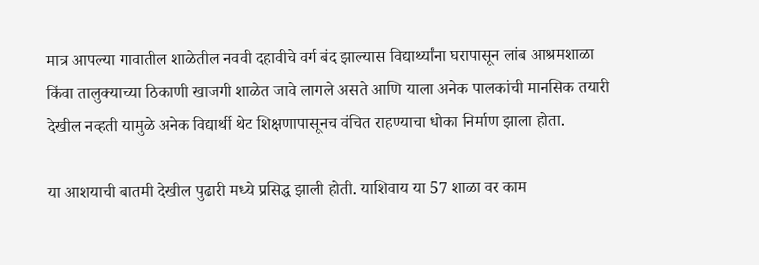मात्र आपल्या गावातील शाळेतील नववी दहावीचे वर्ग बंद झाल्यास विद्यार्थ्यांना घरापासून लांब आश्रमशाळा किंवा तालुक्याच्या ठिकाणी खाजगी शाळेत जावे लागले असते आणि याला अनेक पालकांची मानसिक तयारी देखील नव्हती यामुळे अनेक विद्यार्थी थेट शिक्षणापासूनच वंचित राहण्याचा धोका निर्माण झाला होता.

या आशयाची बातमी देखील पुढारी मध्ये प्रसिद्ध झाली होती. याशिवाय या 57 शाळा वर काम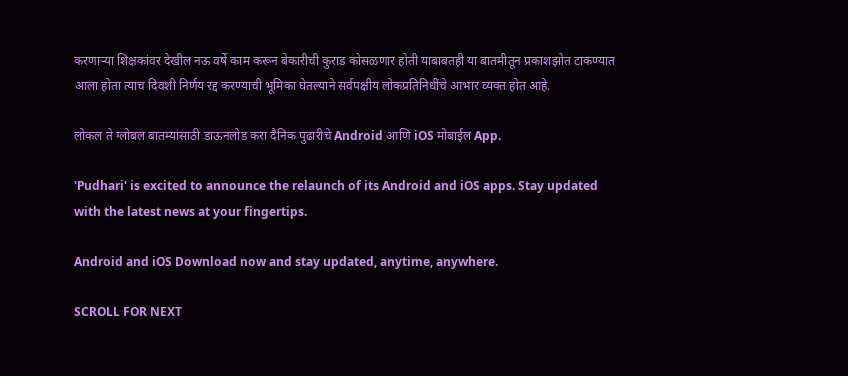करणाऱ्या शिक्षकांवर देखील नऊ वर्षे काम करून बेकारीची कुराड कोसळणार होती याबाबतही या बातमीतून प्रकाशझोत टाकण्यात आला होता त्याच दिवशी निर्णय रद्द करण्याची भूमिका घेतल्याने सर्वपक्षीय लोकप्रतिनिधींचे आभार व्यक्त होत आहे.

लोकल ते ग्लोबल बातम्यांसाठी डाऊनलोड करा दैनिक पुढारीचे Android आणि iOS मोबाईल App.

'Pudhari' is excited to announce the relaunch of its Android and iOS apps. Stay updated with the latest news at your fingertips.

Android and iOS Download now and stay updated, anytime, anywhere.

SCROLL FOR NEXT